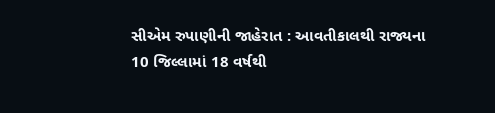સીએમ રુપાણીની જાહેરાત : આવતીકાલથી રાજ્યના 10 જિલ્લામાં 18 વર્ષથી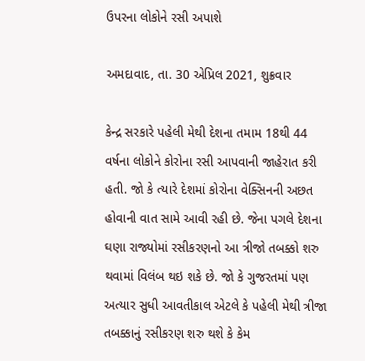ઉપરના લોકોને રસી અપાશે

અમદાવાદ, તા. 30 એપ્રિલ 2021, શુક્રવાર

કેન્દ્ર સરકારે પહેલી મેથી દેશના તમામ 18થી 44 વર્ષના લોકોને કોરોના રસી આપવાની જાહેરાત કરી હતી. જો કે ત્યારે દેશમાં કોરોના વેક્સિનની અછત હોવાની વાત સામે આવી રહી છે. જેના પગલે દેશના ઘણા રાજ્યોમાં રસીકરણનો આ ત્રીજો તબક્કો શરુ થવામાં વિલંબ થઇ શકે છે. જો કે ગુજરતમાં પણ અત્યાર સુધી આવતીકાલ એટલે કે પહેલી મેથી ત્રીજા તબક્કાનું રસીકરણ શરુ થશે કે કેમ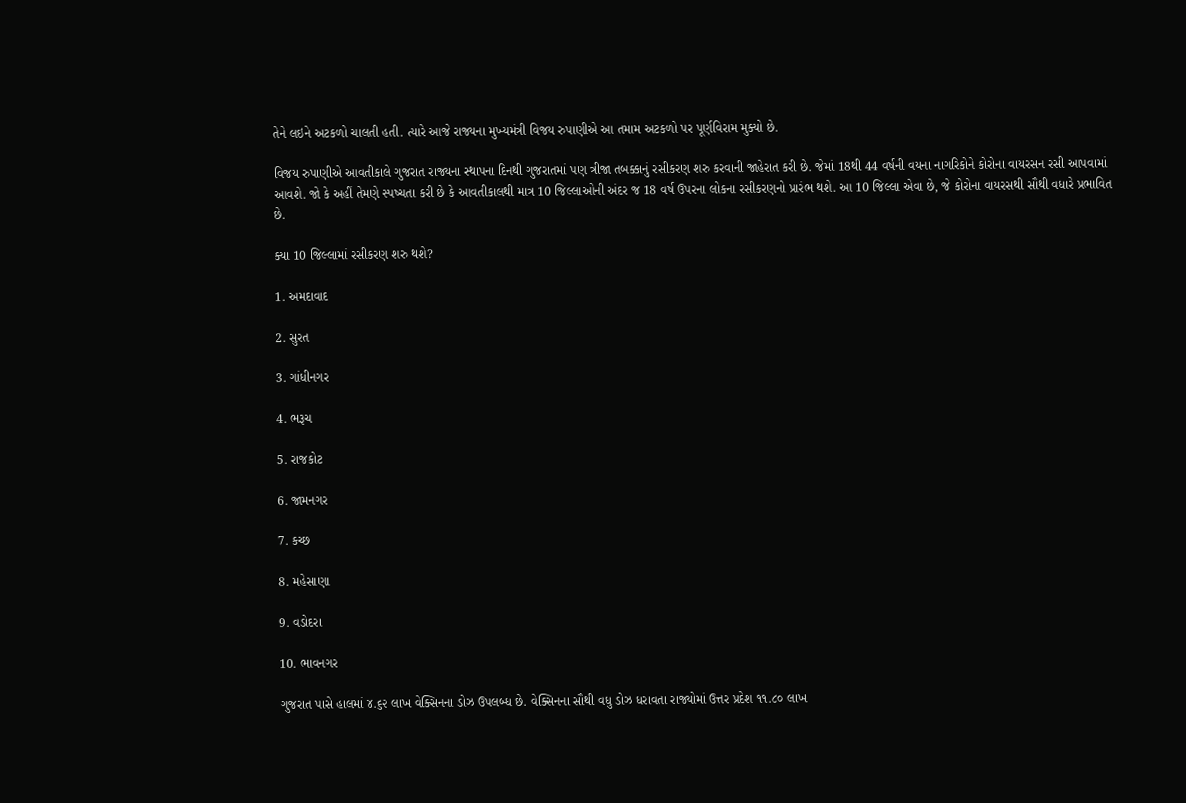તેને લઇને અટકળો ચાલતી હતી. ત્યારે આજે રાજ્યના મુખ્યમંત્રી વિજય રુપાણીએ આ તમામ અટકળો પર પૂર્ણવિરામ મુક્યો છે.

વિજય રુપાણીએ આવતીકાલે ગુજરાત રાજ્યના સ્થાપના દિનથી ગુજરાતમાં પણ ત્રીજા તબક્કાનું રસીકરણ શરુ કરવાની જાહેરાત કરી છે. જેમાં 18થી 44 વર્ષની વયના નાગરિકોને કોરોના વાયરસન રસી આપવામાં આવશે. જો કે અહીં તેમણે સ્પષ્ચતા કરી છે કે આવતીકાલથી માત્ર 10 જિલ્લાઓની અંદર જ 18 વર્ષ ઉપરના લોકના રસીકરણનો પ્રારંભ થશે. આ 10 જિલ્લા એવા છે, જે કોરોના વાયરસથી સૌથી વધારે પ્રભાવિત છે.

ક્યા 10 જિલ્લામાં રસીકરણ શરુ થશે?

1. અમદાવાદ

2. સુરત

3. ગાંધીનગર

4. ભરૂચ

5. રાજકોટ

6. જામનગર

7. કચ્છ

8. મહેસાણા

9. વડોદરા

10. ભાવનગર

ગુજરાત પાસે હાલમાં ૪.૬૨ લાખ વેક્સિનના ડોઝ ઉપલબ્ધ છે. વેક્સિનના સૌથી વધુ ડોઝ ધરાવતા રાજ્યોમાં ઉત્તર પ્રદેશ ૧૧.૮૦ લાખ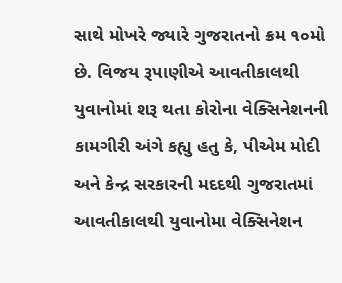સાથે મોખરે જ્યારે ગુજરાતનો ક્રમ ૧૦મો છે. વિજય રૂપાણીએ આવતીકાલથી યુવાનોમાં શરૂ થતા કોરોના વેક્સિનેશનની કામગીરી અંગે કહ્યુ હતુ કે, પીએમ મોદી અને કેન્દ્ર સરકારની મદદથી ગુજરાતમાં આવતીકાલથી યુવાનોમા વેક્સિનેશન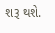શરૂ થશે.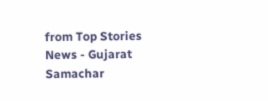from Top Stories News - Gujarat Samachar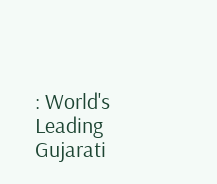: World's Leading Gujarati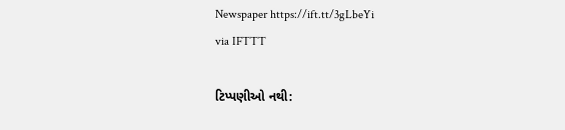Newspaper https://ift.tt/3gLbeYi
via IFTTT

ટિપ્પણીઓ નથી: